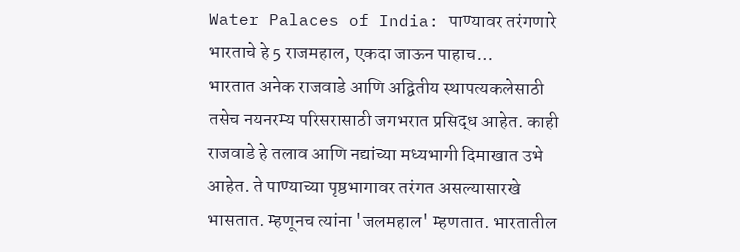Water Palaces of India: पाण्यावर तरंगणारे भारताचे हे 5 राजमहाल, एकदा जाऊन पाहाच…
भारतात अनेक राजवाडे आणि अद्वितीय स्थापत्यकलेसाठी तसेच नयनरम्य परिसरासाठी जगभरात प्रसिद्ध आहेत. काही राजवाडे हे तलाव आणि नद्यांच्या मध्यभागी दिमाखात उभे आहेत. ते पाण्याच्या पृष्ठभागावर तरंगत असल्यासारखे भासतात. म्हणूनच त्यांना 'जलमहाल' म्हणतात. भारतातील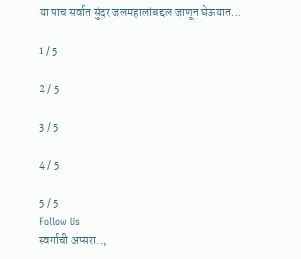या पाच सर्वात सुंदर जलमहालांबद्दल जाणून घेऊयात...

1 / 5

2 / 5

3 / 5

4 / 5

5 / 5
Follow Us
स्वर्गाची अप्सरा..,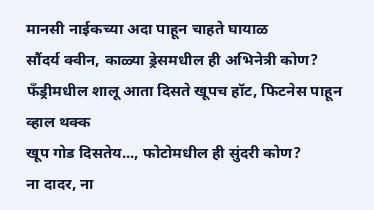मानसी नाईकच्या अदा पाहून चाहते घायाळ
सौंदर्य क्वीन, काळ्या ड्रेसमधील ही अभिनेत्री कोण?
फँड्रीमधील शालू आता दिसते खूपच हॉट, फिटनेस पाहून व्हाल थक्क
खूप गोड दिसतेय..., फोटोमधील ही सुंदरी कोण?
ना दादर, ना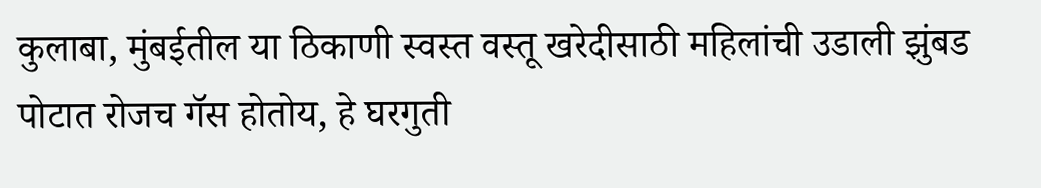कुलाबा, मुंबईतील या ठिकाणी स्वस्त वस्तू खरेदीसाठी महिलांची उडाली झुंबड
पोटात रोजच गॅस होतोय, हे घरगुती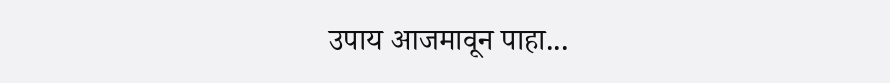उपाय आजमावून पाहा...